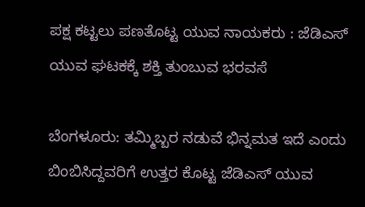ಪಕ್ಷ ಕಟ್ಟಲು ಪಣತೊಟ್ಟ ಯುವ ನಾಯಕರು : ಜೆಡಿಎಸ್ ಯುವ ಘಟಕಕ್ಕೆ ಶಕ್ತಿ ತುಂಬುವ ಭರವಸೆ

ಬೆಂಗಳೂರು: ತಮ್ಮಿಬ್ಬರ ನಡುವೆ ಭಿನ್ನಮತ ಇದೆ ಎಂದು ಬಿಂಬಿಸಿದ್ದವರಿಗೆ ಉತ್ತರ ಕೊಟ್ಟ ಜೆಡಿಎಸ್ ಯುವ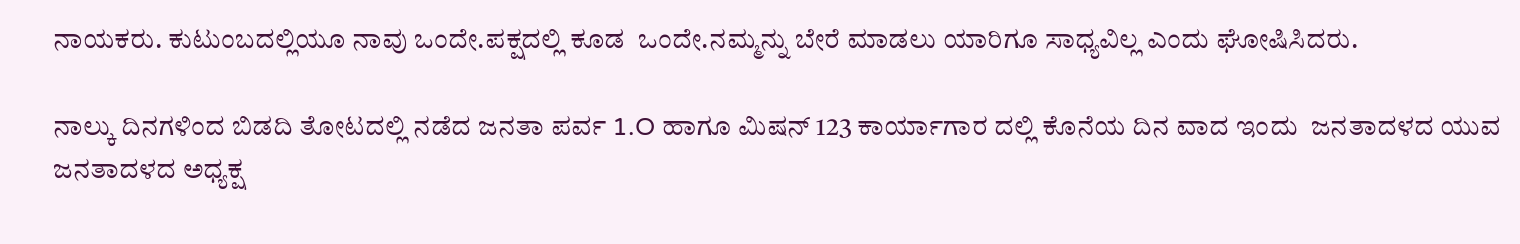ನಾಯಕರು. ಕುಟುಂಬದಲ್ಲಿಯೂ ನಾವು ಒಂದೇ.ಪಕ್ಷದಲ್ಲಿ ಕೂಡ  ಒಂದೇ.ನಮ್ಮನ್ನು ಬೇರೆ ಮಾಡಲು ಯಾರಿಗೂ ಸಾಧ್ಯವಿಲ್ಲ ಎಂದು ಘೋಷಿಸಿದರು.

ನಾಲ್ಕು ದಿನಗಳಿಂದ ಬಿಡದಿ ತೋಟದಲ್ಲಿ ನಡೆದ ಜನತಾ ಪರ್ವ 1.O ಹಾಗೂ ಮಿಷನ್ 123 ಕಾರ್ಯಾಗಾರ ದಲ್ಲಿ ಕೊನೆಯ ದಿನ ವಾದ ಇಂದು  ಜನತಾದಳದ ಯುವ ಜನತಾದಳದ ಅಧ್ಯಕ್ಷ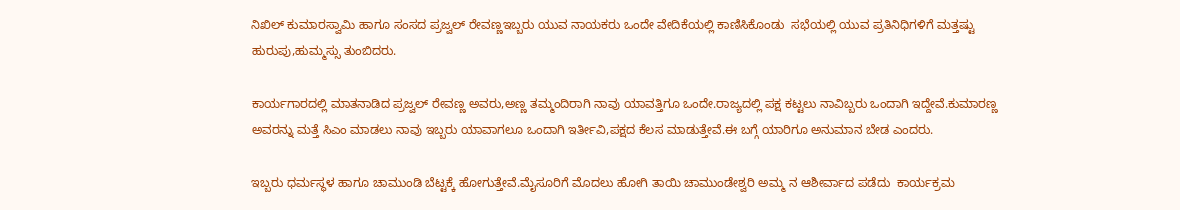ನಿಖಿಲ್ ಕುಮಾರಸ್ವಾಮಿ ಹಾಗೂ ಸಂಸದ ಪ್ರಜ್ವಲ್ ರೇವಣ್ಣಇಬ್ಬರು ಯುವ ನಾಯಕರು ಒಂದೇ ವೇದಿಕೆಯಲ್ಲಿ ಕಾಣಿಸಿಕೊಂಡು  ಸಭೆಯಲ್ಲಿ ಯುವ ಪ್ರತಿನಿಧಿಗಳಿಗೆ ಮತ್ತಷ್ಟು ಹುರುಪು,ಹುಮ್ಮಸ್ಸು ತುಂಬಿದರು.

ಕಾರ್ಯಗಾರದಲ್ಲಿ ಮಾತನಾಡಿದ ಪ್ರಜ್ವಲ್ ರೇವಣ್ಣ ಅವರು,ಅಣ್ಣ ತಮ್ಮಂದಿರಾಗಿ ನಾವು ಯಾವತ್ತಿಗೂ ಒಂದೇ.ರಾಜ್ಯದಲ್ಲಿ ಪಕ್ಷ ಕಟ್ಟಲು ನಾವಿಬ್ಬರು ಒಂದಾಗಿ ಇದ್ದೇವೆ.ಕುಮಾರಣ್ಣ ಅವರನ್ನು ಮತ್ತೆ ಸಿಎಂ ಮಾಡಲು ನಾವು ಇಬ್ಬರು ಯಾವಾಗಲೂ ಒಂದಾಗಿ ಇರ್ತೀವಿ,ಪಕ್ಷದ ಕೆಲಸ ಮಾಡುತ್ತೇವೆ.ಈ ಬಗ್ಗೆ ಯಾರಿಗೂ ಅನುಮಾನ ಬೇಡ ಎಂದರು.

ಇಬ್ಬರು ಧರ್ಮಸ್ಥಳ ಹಾಗೂ ಚಾಮುಂಡಿ ಬೆಟ್ಟಕ್ಕೆ ಹೋಗುತ್ತೇವೆ.ಮೈಸೂರಿಗೆ ಮೊದಲು ಹೋಗಿ ತಾಯಿ ಚಾಮುಂಡೇಶ್ವರಿ ಅಮ್ಮ ನ ಆಶೀರ್ವಾದ ಪಡೆದು  ಕಾರ್ಯಕ್ರಮ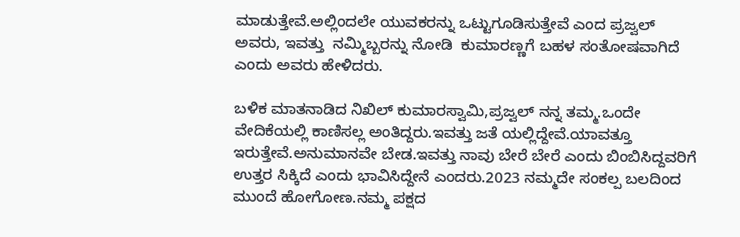ಮಾಡುತ್ತೇವೆ.ಅಲ್ಲಿಂದಲೇ ಯುವಕರನ್ನು ಒಟ್ಟುಗೂಡಿಸುತ್ತೇವೆ ಎಂದ ಪ್ರಜ್ವಲ್ ಅವರು, ಇವತ್ತು  ನಮ್ಮಿಬ್ಬರನ್ನು ನೋಡಿ  ಕುಮಾರಣ್ಣಗೆ ಬಹಳ ಸಂತೋಷವಾಗಿದೆ ಎಂದು ಅವರು ಹೇಳಿದರು.

ಬಳಿಕ ಮಾತನಾಡಿದ ನಿಖಿಲ್ ಕುಮಾರಸ್ವಾಮಿ,ಪ್ರಜ್ವಲ್ ನನ್ನ ತಮ್ಮ.ಒಂದೇ ವೇದಿಕೆಯಲ್ಲಿ ಕಾಣಿಸಲ್ಲ ಅಂತಿದ್ದರು.ಇವತ್ತು ಜತೆ ಯಲ್ಲಿದ್ದೇವೆ.ಯಾವತ್ತೂ ಇರುತ್ತೇವೆ.ಅನುಮಾನವೇ ಬೇಡ.ಇವತ್ತು ನಾವು ಬೇರೆ ಬೇರೆ ಎಂದು ಬಿಂಬಿಸಿದ್ದವರಿಗೆ ಉತ್ತರ ಸಿಕ್ಕಿದೆ ಎಂದು ಭಾವಿಸಿದ್ದೇನೆ ಎಂದರು.2023 ನಮ್ಮದೇ ಸಂಕಲ್ಪ ಬಲದಿಂದ ಮುಂದೆ ಹೋಗೋಣ.ನಮ್ಮ ಪಕ್ಷದ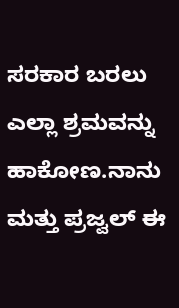ಸರಕಾರ ಬರಲು ಎಲ್ಲಾ ಶ್ರಮವನ್ನು ಹಾಕೋಣ.ನಾನು ಮತ್ತು ಪ್ರಜ್ವಲ್ ಈ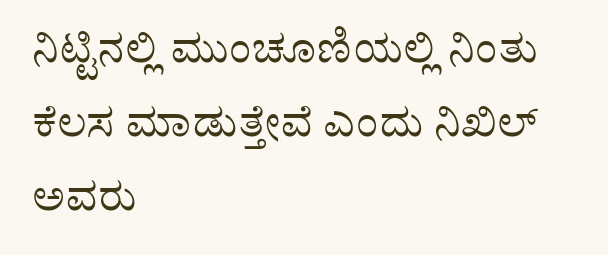ನಿಟ್ಟಿನಲ್ಲಿ ಮುಂಚೂಣಿಯಲ್ಲಿ ನಿಂತು ಕೆಲಸ ಮಾಡುತ್ತೇವೆ ಎಂದು ನಿಖಿಲ್ ಅವರು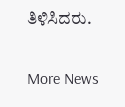ತಿಳಿಸಿದರು.

More News